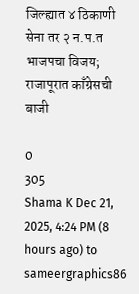जिल्ह्यात ४ ठिकाणी सेना तर २ न.प.त भाजपचा विजय; राजापूरात काँग्रेसची बाजी

0
305
Shama K Dec 21, 2025, 4:24 PM (8 hours ago) to sameergraphics86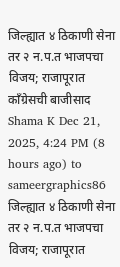जिल्ह्यात ४ ठिकाणी सेना तर २ न.प.त भाजपचा विजय; राजापूरात काँग्रेसची बाजीसाद
Shama K Dec 21, 2025, 4:24 PM (8 hours ago) to sameergraphics86 जिल्ह्यात ४ ठिकाणी सेना तर २ न.प.त भाजपचा विजय; राजापूरात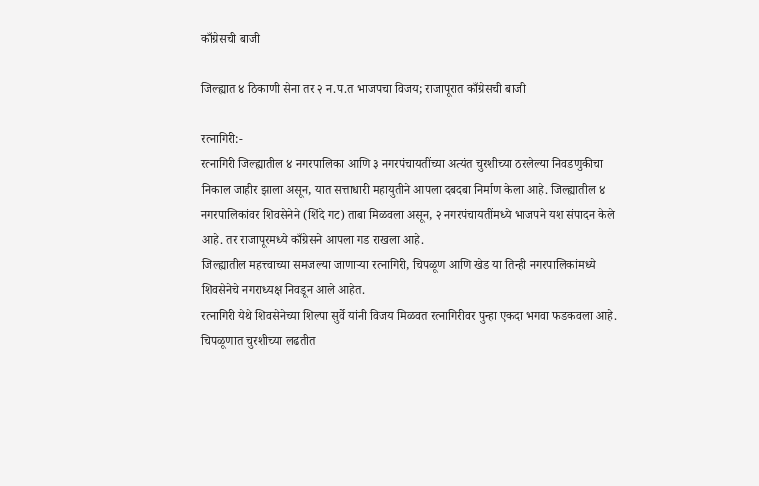काँग्रेसची बाजी

जिल्ह्यात ४ ठिकाणी सेना तर २ न.प.त भाजपचा विजय; राजापूरात काँग्रेसची बाजी

रत्नागिरी:-
रत्नागिरी जिल्ह्यातील ४ नगरपालिका आणि ३ नगरपंचायतींच्या अत्यंत चुरशीच्या ठरलेल्या निवडणुकीचा निकाल जाहीर झाला असून, यात सत्ताधारी महायुतीने आपला दबदबा निर्माण केला आहे. जिल्ह्यातील ४ नगरपालिकांवर शिवसेनेने (शिंदे गट) ताबा मिळवला असून, २ नगरपंचायतींमध्ये भाजपने यश संपादन केले आहे. तर राजापूरमध्ये काँग्रेसने आपला गड राखला आहे.
जिल्ह्यातील महत्त्वाच्या समजल्या जाणाऱ्या रत्नागिरी, चिपळूण आणि खेड या तिन्ही नगरपालिकांमध्ये शिवसेनेचे नगराध्यक्ष निवडून आले आहेत.
रत्नागिरी येथे शिवसेनेच्या शिल्पा सुर्वे यांनी विजय मिळवत रत्नागिरीवर पुन्हा एकदा भगवा फडकवला आहे. चिपळूणात चुरशीच्या लढतीत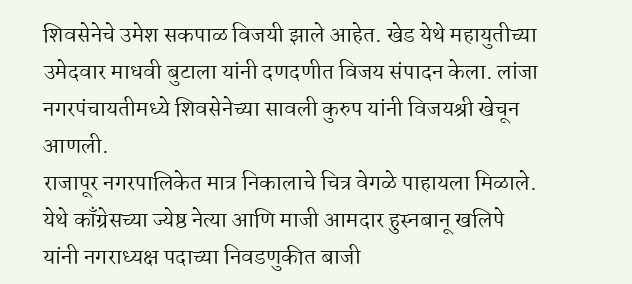शिवसेनेचे उमेश सकपाळ विजयी झाले आहेत. खेड येथे महायुतीच्या उमेदवार माधवी बुटाला यांनी दणदणीत विजय संपादन केला. लांजा नगरपंचायतीमध्ये शिवसेनेच्या सावली कुरुप यांनी विजयश्री खेचून आणली.
राजापूर नगरपालिकेत मात्र निकालाचे चित्र वेगळे पाहायला मिळाले. येथे काँग्रेसच्या ज्येष्ठ नेत्या आणि माजी आमदार हुस्नबानू खलिपे यांनी नगराध्यक्ष पदाच्या निवडणुकीत बाजी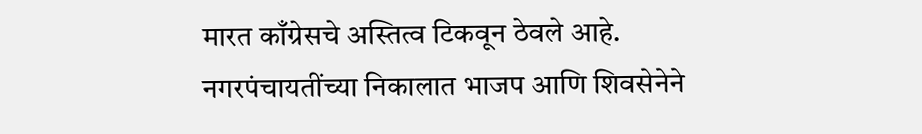मारत काँग्रेसचे अस्तित्व टिकवून ठेवले आहे.
नगरपंचायतींच्या निकालात भाजप आणि शिवसेनेने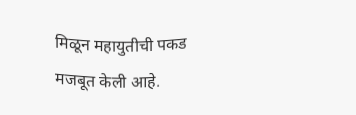मिळून महायुतीची पकड मजबूत केली आहे.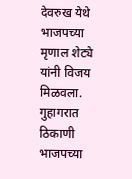देवरुख येथे भाजपच्या मृणाल शेट्ये यांनी विजय मिळवला. गुहागरात ठिकाणी भाजपच्या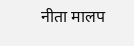नीता मालप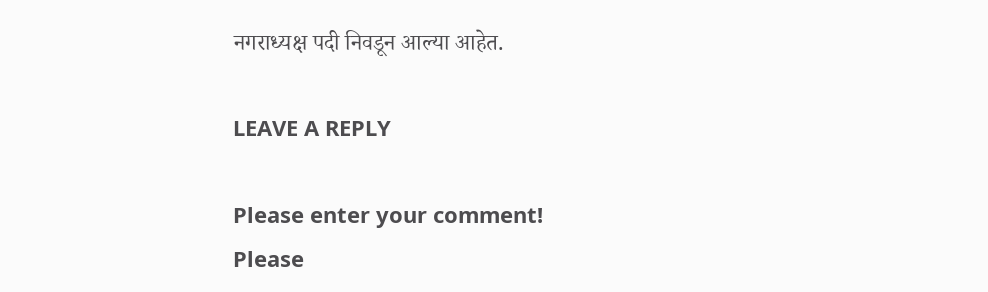नगराध्यक्ष पदी निवडून आल्या आहेत.

LEAVE A REPLY

Please enter your comment!
Please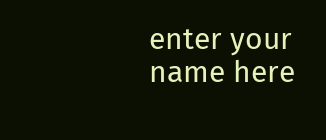enter your name here